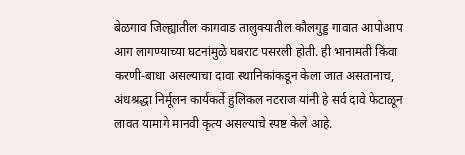बेळगाव जिल्ह्यातील कागवाड तालुक्यातील कौलगुड्ड गावात आपोआप आग लागण्याच्या घटनांमुळे घबराट पसरली होती. ही भानामती किंवा करणी-बाधा असल्याचा दावा स्थानिकांकडून केला जात असतानाच, अंधश्रद्धा निर्मूलन कार्यकर्ते हुलिकल नटराज यांनी हे सर्व दावे फेटाळून लावत यामागे मानवी कृत्य असल्याचे स्पष्ट केले आहे.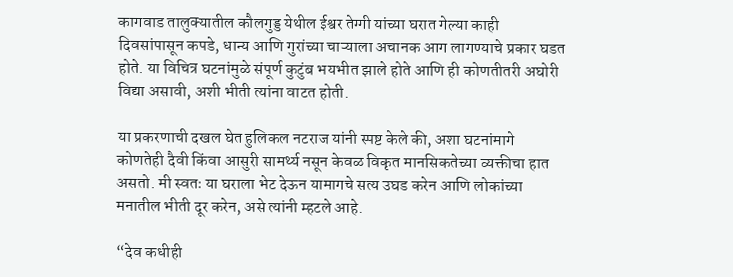कागवाड तालुक्यातील कौलगुड्ड येथील ईश्वर तेग्गी यांच्या घरात गेल्या काही दिवसांपासून कपडे, धान्य आणि गुरांच्या चाऱ्याला अचानक आग लागण्याचे प्रकार घडत होते. या विचित्र घटनांमुळे संपूर्ण कुटुंब भयभीत झाले होते आणि ही कोणतीतरी अघोरी विद्या असावी, अशी भीती त्यांना वाटत होती.

या प्रकरणाची दखल घेत हुलिकल नटराज यांनी स्पष्ट केले की, अशा घटनांमागे कोणतेही दैवी किंवा आसुरी सामर्थ्य नसून केवळ विकृत मानसिकतेच्या व्यक्तीचा हात असतो. मी स्वतः या घराला भेट देऊन यामागचे सत्य उघड करेन आणि लोकांच्या मनातील भीती दूर करेन, असे त्यांनी म्हटले आहे.

“देव कधीही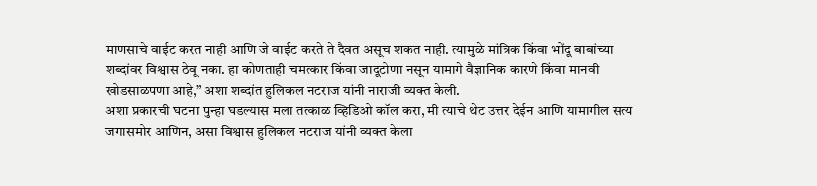माणसाचे वाईट करत नाही आणि जे वाईट करते ते दैवत असूच शकत नाही. त्यामुळे मांत्रिक किंवा भोंदू बाबांच्या शब्दांवर विश्वास ठेवू नका. हा कोणताही चमत्कार किंवा जादूटोणा नसून यामागे वैज्ञानिक कारणे किंवा मानवी खोडसाळपणा आहे,” अशा शब्दांत हुलिकल नटराज यांनी नाराजी व्यक्त केली.
अशा प्रकारची घटना पुन्हा घडल्यास मला तत्काळ व्हिडिओ कॉल करा, मी त्याचे थेट उत्तर देईन आणि यामागील सत्य जगासमोर आणिन, असा विश्वास हुलिकल नटराज यांनी व्यक्त केला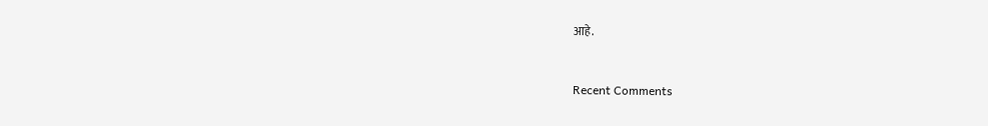आहे.


Recent Comments